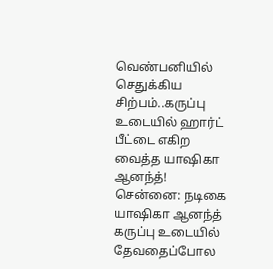வெண்பனியில் செதுக்கிய சிற்பம்..கருப்பு உடையில் ஹார்ட் பீட்டை எகிற வைத்த யாஷிகா ஆனந்த்!
சென்னை: நடிகை யாஷிகா ஆனந்த் கருப்பு உடையில் தேவதைப்போல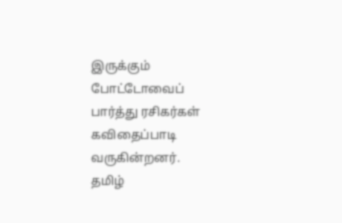இருக்கும் போட்டோவைப் பார்த்து ரசிகர்கள் கவிதைப்பாடி வருகின்றனர்.
தமிழ்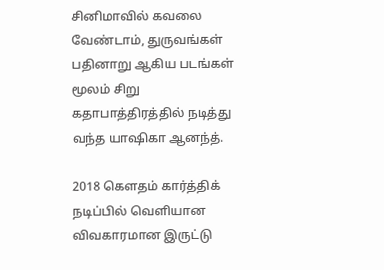சினிமாவில் கவலை வேண்டாம், துருவங்கள் பதினாறு ஆகிய படங்கள் மூலம் சிறு கதாபாத்திரத்தில் நடித்து வந்த யாஷிகா ஆனந்த்.

2018 கௌதம் கார்த்திக் நடிப்பில் வெளியான விவகாரமான இருட்டு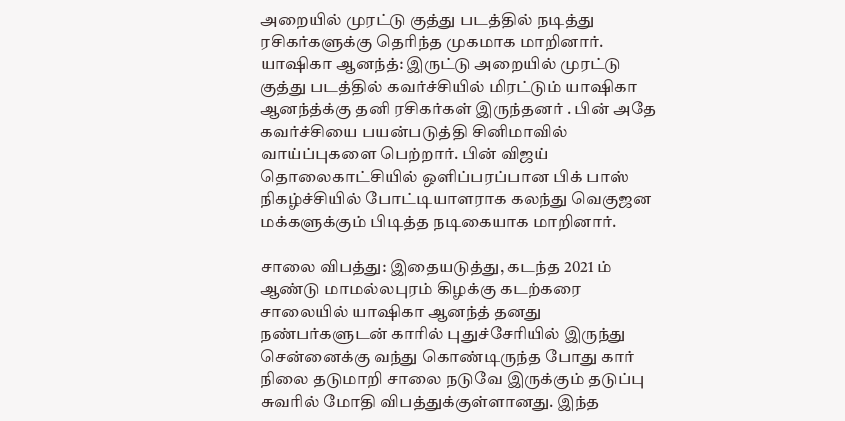அறையில் முரட்டு குத்து படத்தில் நடித்து ரசிகர்களுக்கு தெரிந்த முகமாக மாறினார்.
யாஷிகா ஆனந்த்: இருட்டு அறையில் முரட்டு குத்து படத்தில் கவர்ச்சியில் மிரட்டும் யாஷிகா ஆனந்த்க்கு தனி ரசிகர்கள் இருந்தனர் . பின் அதே கவர்ச்சியை பயன்படுத்தி சினிமாவில் வாய்ப்புகளை பெற்றார். பின் விஜய் தொலைகாட்சியில் ஒளிப்பரப்பான பிக் பாஸ் நிகழ்ச்சியில் போட்டியாளராக கலந்து வெகுஜன மக்களுக்கும் பிடித்த நடிகையாக மாறினார்.

சாலை விபத்து: இதையடுத்து, கடந்த 2021 ம் ஆண்டு மாமல்லபுரம் கிழக்கு கடற்கரை சாலையில் யாஷிகா ஆனந்த் தனது நண்பர்களுடன் காரில் புதுச்சேரியில் இருந்து சென்னைக்கு வந்து கொண்டிருந்த போது கார் நிலை தடுமாறி சாலை நடுவே இருக்கும் தடுப்பு சுவரில் மோதி விபத்துக்குள்ளானது. இந்த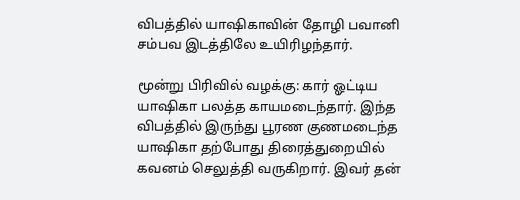விபத்தில் யாஷிகாவின் தோழி பவானி சம்பவ இடத்திலே உயிரிழந்தார்.

மூன்று பிரிவில் வழக்கு: கார் ஓட்டிய யாஷிகா பலத்த காயமடைந்தார். இந்த விபத்தில் இருந்து பூரண குணமடைந்த யாஷிகா தற்போது திரைத்துறையில் கவனம் செலுத்தி வருகிறார். இவர் தன்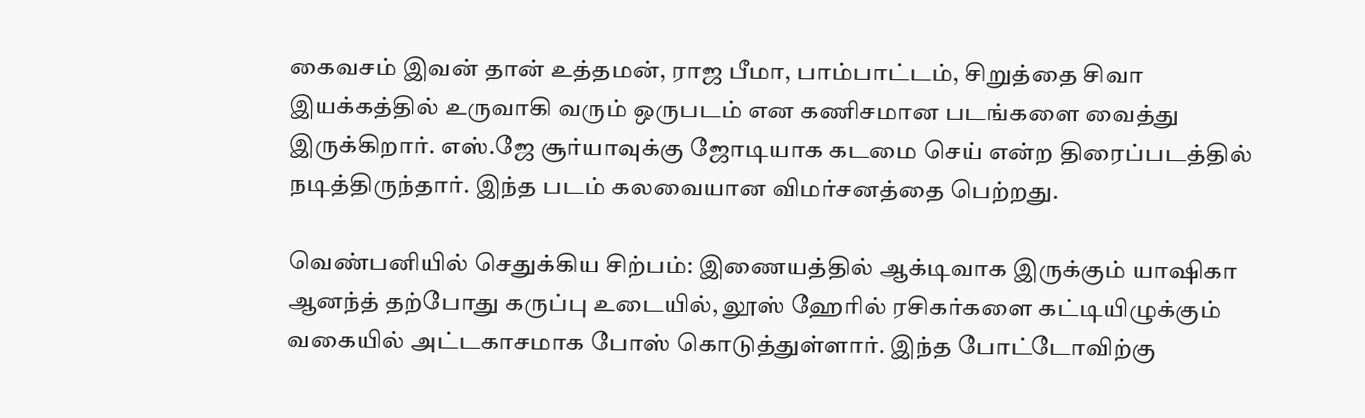கைவசம் இவன் தான் உத்தமன், ராஜ பீமா, பாம்பாட்டம், சிறுத்தை சிவா இயக்கத்தில் உருவாகி வரும் ஒருபடம் என கணிசமான படங்களை வைத்து இருக்கிறார். எஸ்.ஜே சூர்யாவுக்கு ஜோடியாக கடமை செய் என்ற திரைப்படத்தில் நடித்திருந்தார். இந்த படம் கலவையான விமர்சனத்தை பெற்றது.

வெண்பனியில் செதுக்கிய சிற்பம்: இணையத்தில் ஆக்டிவாக இருக்கும் யாஷிகா ஆனந்த் தற்போது கருப்பு உடையில், லூஸ் ஹேரில் ரசிகர்களை கட்டியிழுக்கும் வகையில் அட்டகாசமாக போஸ் கொடுத்துள்ளார். இந்த போட்டோவிற்கு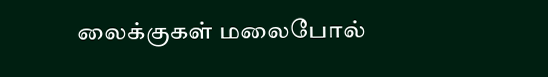லைக்குகள் மலைபோல்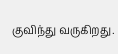குவிந்து வருகிறது.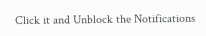Click it and Unblock the Notifications